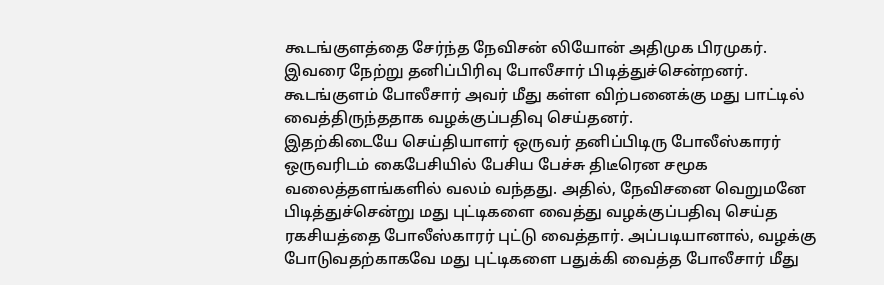கூடங்குளத்தை சேர்ந்த நேவிசன் லியோன் அதிமுக பிரமுகர். இவரை நேற்று தனிப்பிரிவு போலீசார் பிடித்துச்சென்றனர். கூடங்குளம் போலீசார் அவர் மீது கள்ள விற்பனைக்கு மது பாட்டில் வைத்திருந்ததாக வழக்குப்பதிவு செய்தனர்.
இதற்கிடையே செய்தியாளர் ஒருவர் தனிப்பிடிரு போலீஸ்காரர் ஒருவரிடம் கைபேசியில் பேசிய பேச்சு திடீரென சமூக வலைத்தளங்களில் வலம் வந்தது. அதில், நேவிசனை வெறுமனே பிடித்துச்சென்று மது புட்டிகளை வைத்து வழக்குப்பதிவு செய்த ரகசியத்தை போலீஸ்காரர் புட்டு வைத்தார். அப்படியானால், வழக்கு போடுவதற்காகவே மது புட்டிகளை பதுக்கி வைத்த போலீசார் மீது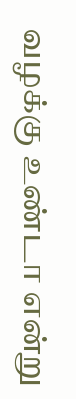வழக்கு உண்டா என்று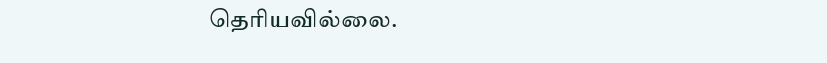தெரியவில்லை.